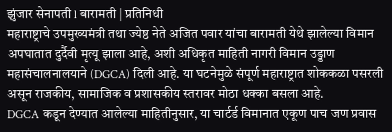झुंजार सेनापती l बारामती | प्रतिनिधी
महाराष्ट्राचे उपमुख्यमंत्री तथा ज्येष्ठ नेते अजित पवार यांचा बारामती येथे झालेल्या विमान अपघातात दुर्दैवी मृत्यू झाला आहे, अशी अधिकृत माहिती नागरी विमान उड्डाण महासंचालनालयाने (DGCA) दिली आहे. या घटनेमुळे संपूर्ण महाराष्ट्रात शोककळा पसरली असून राजकीय, सामाजिक व प्रशासकीय स्तरावर मोठा धक्का बसला आहे.
DGCA कडून देण्यात आलेल्या माहितीनुसार, या चार्टर्ड विमानात एकूण पाच जण प्रवास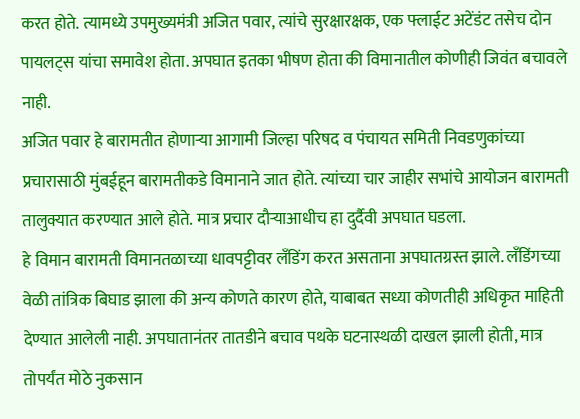करत होते. त्यामध्ये उपमुख्यमंत्री अजित पवार, त्यांचे सुरक्षारक्षक, एक फ्लाईट अटेंडंट तसेच दोन पायलट्स यांचा समावेश होता. अपघात इतका भीषण होता की विमानातील कोणीही जिवंत बचावले नाही.
अजित पवार हे बारामतीत होणाऱ्या आगामी जिल्हा परिषद व पंचायत समिती निवडणुकांच्या प्रचारासाठी मुंबईहून बारामतीकडे विमानाने जात होते. त्यांच्या चार जाहीर सभांचे आयोजन बारामती तालुक्यात करण्यात आले होते. मात्र प्रचार दौऱ्याआधीच हा दुर्दैवी अपघात घडला.
हे विमान बारामती विमानतळाच्या धावपट्टीवर लँडिंग करत असताना अपघातग्रस्त झाले. लँडिंगच्या वेळी तांत्रिक बिघाड झाला की अन्य कोणते कारण होते, याबाबत सध्या कोणतीही अधिकृत माहिती देण्यात आलेली नाही. अपघातानंतर तातडीने बचाव पथके घटनास्थळी दाखल झाली होती, मात्र तोपर्यंत मोठे नुकसान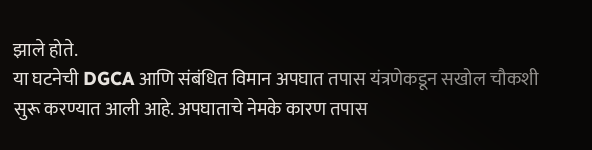झाले होते.
या घटनेची DGCA आणि संबंधित विमान अपघात तपास यंत्रणेकडून सखोल चौकशी सुरू करण्यात आली आहे. अपघाताचे नेमके कारण तपास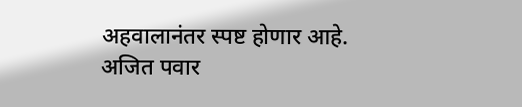अहवालानंतर स्पष्ट होणार आहे.
अजित पवार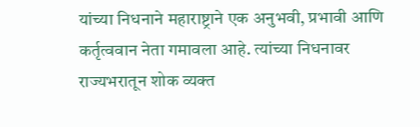यांच्या निधनाने महाराष्ट्राने एक अनुभवी, प्रभावी आणि कर्तृत्ववान नेता गमावला आहे. त्यांच्या निधनावर राज्यभरातून शोक व्यक्त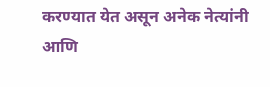करण्यात येत असून अनेक नेत्यांनी आणि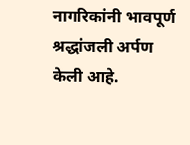नागरिकांनी भावपूर्ण श्रद्धांजली अर्पण केली आहे.